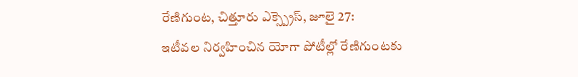రేణిగుంట, చిత్తూరు ఎక్స్ప్రెస్, జూలై 27:
ఇటీవల నిర్వహించిన యోగా పోటీల్లో రేణిగుంటకు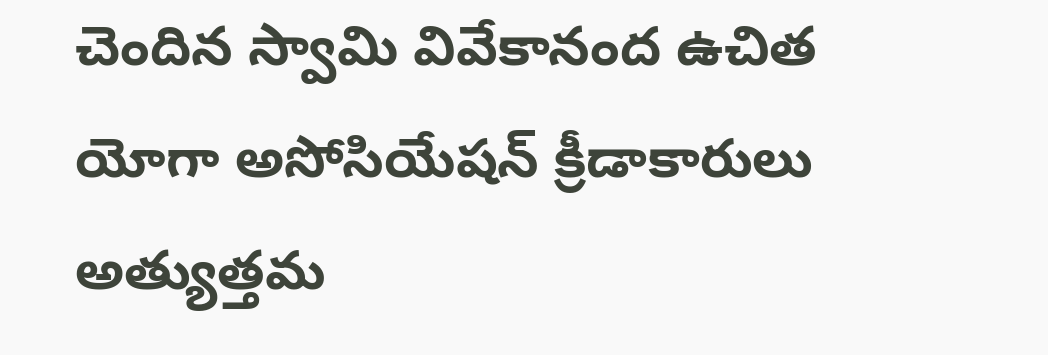చెందిన స్వామి వివేకానంద ఉచిత యోగా అసోసియేషన్ క్రీడాకారులు అత్యుత్తమ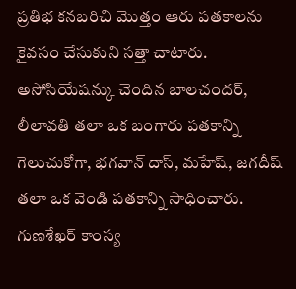ప్రతిభ కనబరిచి మొత్తం ఆరు పతకాలను కైవసం చేసుకుని సత్తా చాటారు. అసోసియేషన్కు చెందిన బాలచందర్, లీలావతి తలా ఒక బంగారు పతకాన్ని గెలుచుకోగా, భగవాన్ దాస్, మహేష్, జగదీష్ తలా ఒక వెండి పతకాన్ని సాధించారు. గుణశేఖర్ కాంస్య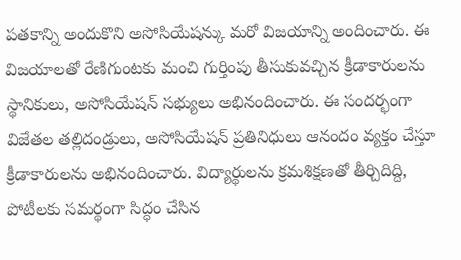పతకాన్ని అందుకొని అసోసియేషన్కు మరో విజయాన్ని అందించారు. ఈ విజయాలతో రేణిగుంటకు మంచి గుర్తింపు తీసుకువచ్చిన క్రీడాకారులను స్థానికులు, అసోసియేషన్ సభ్యులు అభినందించారు. ఈ సందర్భంగా విజేతల తల్లిదండ్రులు, అసోసియేషన్ ప్రతినిధులు ఆనందం వ్యక్తం చేస్తూ క్రీడాకారులను అభినందించారు. విద్యార్థులను క్రమశిక్షణతో తీర్చిదిద్ది, పోటీలకు సమర్థంగా సిద్ధం చేసిన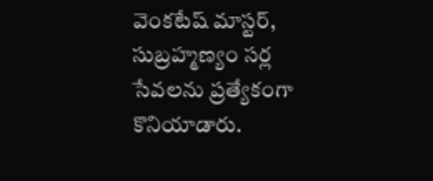వెంకటేష్ మాస్టర్, సుబ్రహ్మణ్యం సర్ల సేవలను ప్రత్యేకంగా కొనియాడారు.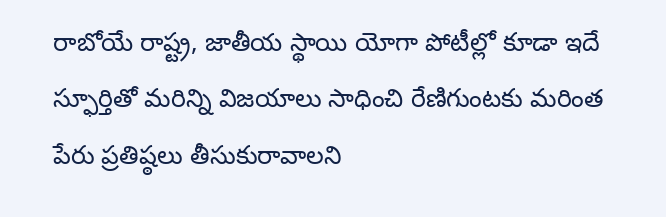రాబోయే రాష్ట్ర, జాతీయ స్థాయి యోగా పోటీల్లో కూడా ఇదే స్ఫూర్తితో మరిన్ని విజయాలు సాధించి రేణిగుంటకు మరింత పేరు ప్రతిష్ఠలు తీసుకురావాలని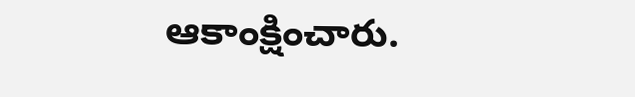ఆకాంక్షించారు.